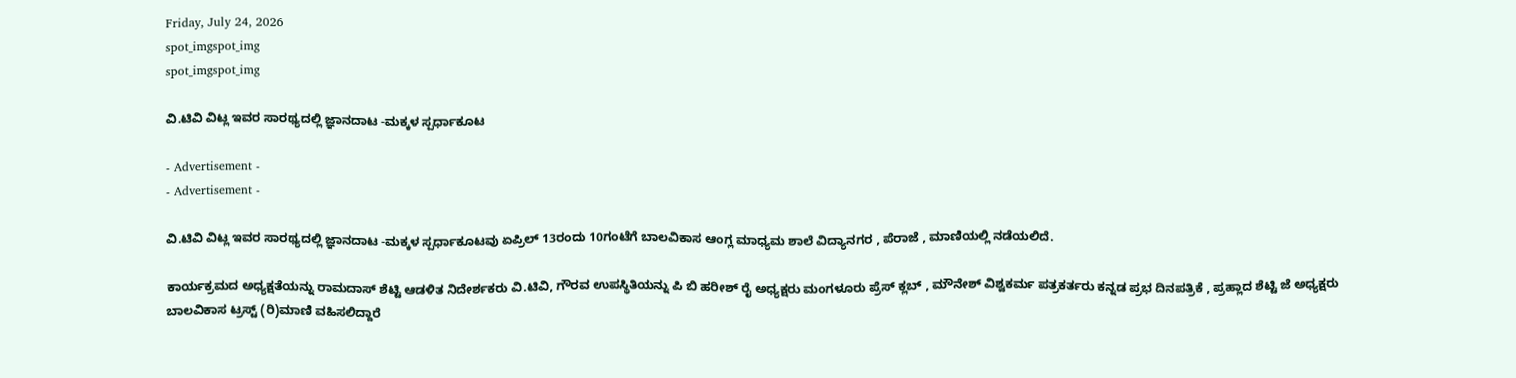Friday, July 24, 2026
spot_imgspot_img
spot_imgspot_img

ವಿ.ಟಿವಿ ವಿಟ್ಲ ಇವರ ಸಾರಥ್ಯದಲ್ಲಿ ಜ್ಞಾನದಾಟ -ಮಕ್ಕಳ ಸ್ಪರ್ಧಾಕೂಟ

- Advertisement -
- Advertisement -

ವಿ.ಟಿವಿ ವಿಟ್ಲ ಇವರ ಸಾರಥ್ಯದಲ್ಲಿ ಜ್ಞಾನದಾಟ -ಮಕ್ಕಳ ಸ್ಪರ್ಧಾಕೂಟವು ಏಪ್ರಿಲ್ 13ರಂದು 10ಗಂಟೆಗೆ ಬಾಲವಿಕಾಸ ಆಂಗ್ಲ ಮಾಧ್ಯಮ ಶಾಲೆ ವಿದ್ಯಾನಗರ , ಪೆರಾಜೆ , ಮಾಣಿಯಲ್ಲಿ ನಡೆಯಲಿದೆ.

ಕಾರ್ಯಕ್ರಮದ ಅಧ್ಯಕ್ಷತೆಯನ್ನು ರಾಮದಾಸ್ ಶೆಟ್ಟಿ ಆಡಳಿತ ನಿದೇರ್ಶಕರು ವಿ.ಟಿವಿ, ಗೌರವ ಉಪಸ್ಥಿತಿಯನ್ನು ಪಿ ಬಿ ಹರೀಶ್ ರೈ ಅಧ್ಯಕ್ಷರು ಮಂಗಳೂರು ಪ್ರೆಸ್ ಕ್ಲಬ್ , ಮೌನೇಶ್ ವಿಶ್ವಕರ್ಮ ಪತ್ರಕರ್ತರು ಕನ್ನಡ ಪ್ರಭ ದಿನಪತ್ರಿಕೆ , ಪ್ರಹ್ಲಾದ ಶೆಟ್ಟಿ ಜೆ ಅಧ್ಯಕ್ಷರು ಬಾಲವಿಕಾಸ ಟ್ರಸ್ಟ್ (ರಿ)ಮಾಣಿ ವಹಿಸಲಿದ್ದಾರೆ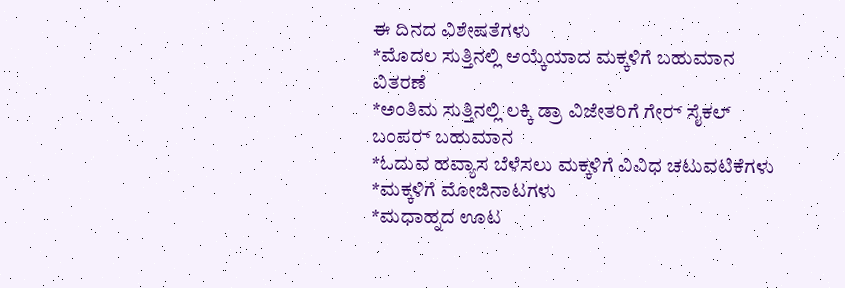ಈ ದಿನದ ವಿಶೇಷತೆಗಳು
*ಮೊದಲ ಸುತ್ತಿನಲ್ಲಿ ಆಯ್ಕೆಯಾದ ಮಕ್ಕಳಿಗೆ ಬಹುಮಾನ ವಿತರಣೆ
*ಅಂತಿಮ ಸುತ್ತಿನಲ್ಲಿ ಲಕ್ಕಿ ಡ್ರಾ ವಿಜೇತರಿಗೆ ಗೇರ್‍ ಸೈಕಲ್ ಬಂಪರ್‍ ಬಹುಮಾನ
*ಓದುವ ಹವ್ಯಾಸ ಬೆಳೆಸಲು ಮಕ್ಕಳಿಗೆ ವಿವಿಧ ಚಟುವಟಿಕೆಗಳು
*ಮಕ್ಕಳಿಗೆ ಮೋಜಿನಾಟಗಳು
*ಮಧಾಹ್ನದ ಊಟ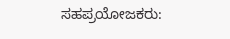ಸಹಪ್ರಯೋಜಕರು: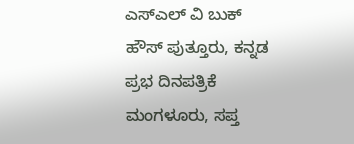ಎಸ್‌ಎಲ್ ವಿ ಬುಕ್ ಹೌಸ್ ಪುತ್ತೂರು, ಕನ್ನಡ ಪ್ರಭ ದಿನಪತ್ರಿಕೆ ಮಂಗಳೂರು, ಸಪ್ತ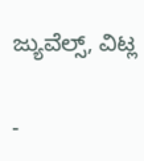ಜ್ಯುವೆಲ್ಸ್, ವಿಟ್ಲ

-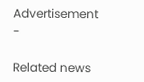Advertisement -

Related news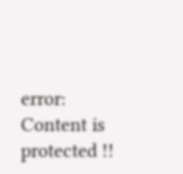error: Content is protected !!